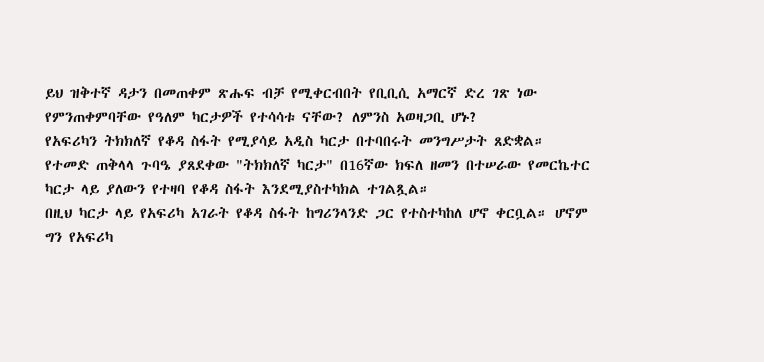ይህ ዝቅተኛ ዳታን በመጠቀም ጽሑፍ ብቻ የሚቀርብበት የቢቢሲ አማርኛ ድረ ገጽ ነው
የምንጠቀምባቸው የዓለም ካርታዎች የተሳሳቱ ናቸው? ለምንስ አወዛጋቢ ሆኑ?
የአፍሪካን ትክክለኛ የቆዳ ስፋት የሚያሳይ አዲስ ካርታ በተባበሩት መንግሥታት ጸድቋል።
የተመድ ጠቅላላ ጉባዔ ያጸደቀው "ትክክለኛ ካርታ" በ16ኛው ክፍለ ዘመን በተሠራው የመርኬተር ካርታ ላይ ያለውን የተዛባ የቆዳ ስፋት እንደሚያስተካክል ተገልጿል።
በዚህ ካርታ ላይ የአፍሪካ አገራት የቆዳ ስፋት ከግሪንላንድ ጋር የተስተካከለ ሆኖ ቀርቧል። ሆኖም ግን የአፍሪካ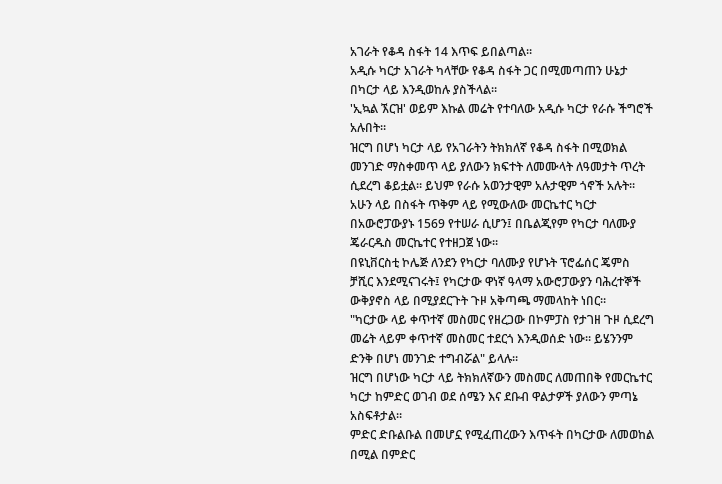አገራት የቆዳ ስፋት 14 እጥፍ ይበልጣል።
አዲሱ ካርታ አገራት ካላቸው የቆዳ ስፋት ጋር በሚመጣጠን ሁኔታ በካርታ ላይ እንዲወከሉ ያስችላል።
'ኢኳል ኧርዝ' ወይም እኩል መሬት የተባለው አዲሱ ካርታ የራሱ ችግሮች አሉበት።
ዝርግ በሆነ ካርታ ላይ የአገራትን ትክክለኛ የቆዳ ስፋት በሚወክል መንገድ ማስቀመጥ ላይ ያለውን ክፍተት ለመሙላት ለዓመታት ጥረት ሲደረግ ቆይቷል። ይህም የራሱ አወንታዊም አሉታዊም ጎኖች አሉት።
አሁን ላይ በስፋት ጥቅም ላይ የሚውለው መርኬተር ካርታ በአውሮፓውያኑ 1569 የተሠራ ሲሆን፤ በቤልጂየም የካርታ ባለሙያ ጄራርዱስ መርኬተር የተዘጋጀ ነው።
በዩኒቨርስቲ ኮሌጅ ለንደን የካርታ ባለሙያ የሆኑት ፕሮፌሰር ጄምስ ቻሺር እንደሚናገሩት፤ የካርታው ዋነኛ ዓላማ አውሮፓውያን ባሕረተኞች ውቅያኖስ ላይ በሚያደርጉት ጉዞ አቅጣጫ ማመላከት ነበር።
"ካርታው ላይ ቀጥተኛ መስመር የዘረጋው በኮምፓስ የታገዘ ጉዞ ሲደረግ መሬት ላይም ቀጥተኛ መስመር ተደርጎ እንዲወሰድ ነው። ይሄንንም ድንቅ በሆነ መንገድ ተግብሯል" ይላሉ።
ዝርግ በሆነው ካርታ ላይ ትክክለኛውን መስመር ለመጠበቅ የመርኬተር ካርታ ከምድር ወገብ ወደ ሰሜን እና ደቡብ ዋልታዎች ያለውን ምጣኔ አስፍቶታል።
ምድር ድቡልቡል በመሆኗ የሚፈጠረውን እጥፋት በካርታው ለመወከል በሚል በምድር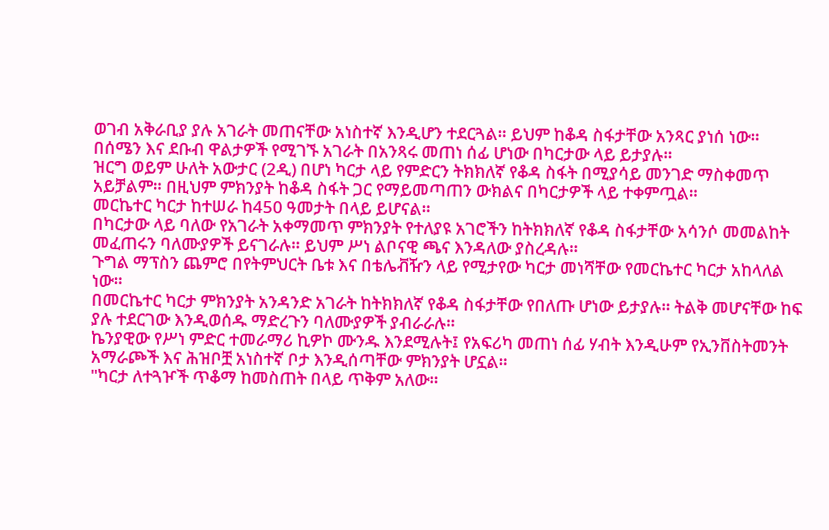ወገብ አቅራቢያ ያሉ አገራት መጠናቸው አነስተኛ እንዲሆን ተደርጓል። ይህም ከቆዳ ስፋታቸው አንጻር ያነሰ ነው።
በሰሜን እና ደቡብ ዋልታዎች የሚገኙ አገራት በአንጻሩ መጠነ ሰፊ ሆነው በካርታው ላይ ይታያሉ።
ዝርግ ወይም ሁለት አውታር (2ዲ) በሆነ ካርታ ላይ የምድርን ትክክለኛ የቆዳ ስፋት በሚያሳይ መንገድ ማስቀመጥ አይቻልም። በዚህም ምክንያት ከቆዳ ስፋት ጋር የማይመጣጠን ውክልና በካርታዎች ላይ ተቀምጧል።
መርኬተር ካርታ ከተሠራ ከ450 ዓመታት በላይ ይሆናል።
በካርታው ላይ ባለው የአገራት አቀማመጥ ምክንያት የተለያዩ አገሮችን ከትክክለኛ የቆዳ ስፋታቸው አሳንሶ መመልከት መፈጠሩን ባለሙያዎች ይናገራሉ። ይህም ሥነ ልቦናዊ ጫና እንዳለው ያስረዳሉ።
ጉግል ማፕስን ጨምሮ በየትምህርት ቤቱ እና በቴሌቭዥን ላይ የሚታየው ካርታ መነሻቸው የመርኬተር ካርታ አከላለል ነው።
በመርኬተር ካርታ ምክንያት አንዳንድ አገራት ከትክክለኛ የቆዳ ስፋታቸው የበለጡ ሆነው ይታያሉ። ትልቅ መሆናቸው ከፍ ያሉ ተደርገው እንዲወሰዱ ማድረጉን ባለሙያዎች ያብራራሉ።
ኬንያዊው የሥነ ምድር ተመራማሪ ኪዎኮ ሙንዱ እንደሚሉት፤ የአፍሪካ መጠነ ሰፊ ሃብት እንዲሁም የኢንቨስትመንት አማራጮች እና ሕዝቦቿ አነስተኛ ቦታ እንዲሰጣቸው ምክንያት ሆኗል።
"ካርታ ለተጓዦች ጥቆማ ከመስጠት በላይ ጥቅም አለው።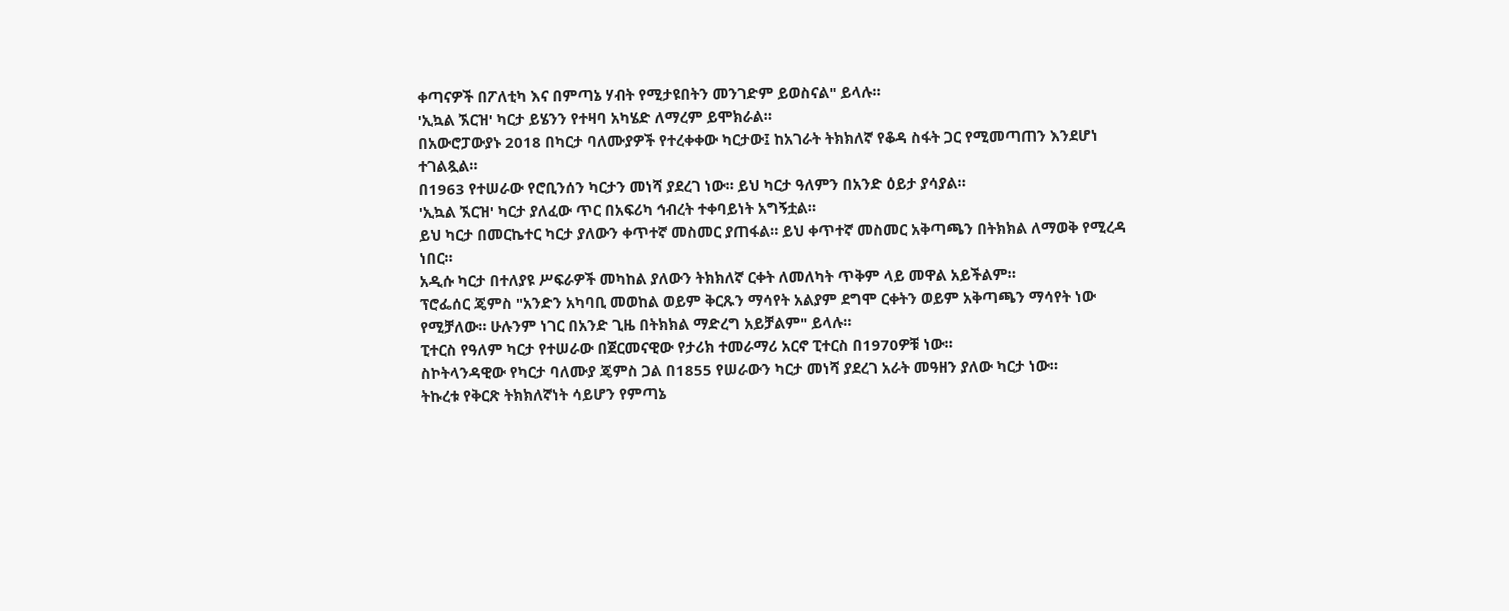ቀጣናዎች በፖለቲካ እና በምጣኔ ሃብት የሚታዩበትን መንገድም ይወስናል" ይላሉ።
'ኢኳል ኧርዝ' ካርታ ይሄንን የተዛባ አካሄድ ለማረም ይሞክራል።
በአውሮፓውያኑ 2018 በካርታ ባለሙያዎች የተረቀቀው ካርታው፤ ከአገራት ትክክለኛ የቆዳ ስፋት ጋር የሚመጣጠን እንደሆነ ተገልጿል።
በ1963 የተሠራው የሮቢንሰን ካርታን መነሻ ያደረገ ነው። ይህ ካርታ ዓለምን በአንድ ዕይታ ያሳያል።
'ኢኳል ኧርዝ' ካርታ ያለፈው ጥር በአፍሪካ ኅብረት ተቀባይነት አግኝቷል።
ይህ ካርታ በመርኬተር ካርታ ያለውን ቀጥተኛ መስመር ያጠፋል። ይህ ቀጥተኛ መስመር አቅጣጫን በትክክል ለማወቅ የሚረዳ ነበር።
አዲሱ ካርታ በተለያዩ ሥፍራዎች መካከል ያለውን ትክክለኛ ርቀት ለመለካት ጥቅም ላይ መዋል አይችልም።
ፕሮፌሰር ጄምስ "አንድን አካባቢ መወከል ወይም ቅርጹን ማሳየት አልያም ደግሞ ርቀትን ወይም አቅጣጫን ማሳየት ነው የሚቻለው። ሁሉንም ነገር በአንድ ጊዜ በትክክል ማድረግ አይቻልም" ይላሉ።
ፒተርስ የዓለም ካርታ የተሠራው በጀርመናዊው የታሪክ ተመራማሪ አርኖ ፒተርስ በ1970ዎቹ ነው።
ስኮትላንዳዊው የካርታ ባለሙያ ጄምስ ጋል በ1855 የሠራውን ካርታ መነሻ ያደረገ አራት መዓዘን ያለው ካርታ ነው።
ትኩረቱ የቅርጽ ትክክለኛነት ሳይሆን የምጣኔ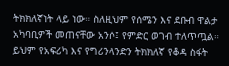ትክክለኛነት ላይ ነው። ስለዚህም የሰሜን እና ደቡብ ዋልታ አካባቢዎች መጠናቸው አንሶ፤ የምድር ወገብ ተለጥጧል።
ይህም የአፍሪካ እና የግሪንላንድን ትክክለኛ የቆዳ ስፋት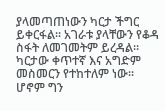ያላመጣጠነውን ካርታ ችግር ይቀርፋል። አገራቱ ያላቸውን የቆዳ ስፋት ለመገመትም ይረዳል።
ካርታው ቀጥተኛ እና አግድም መስመርን የተከተለም ነው።
ሆኖም ግን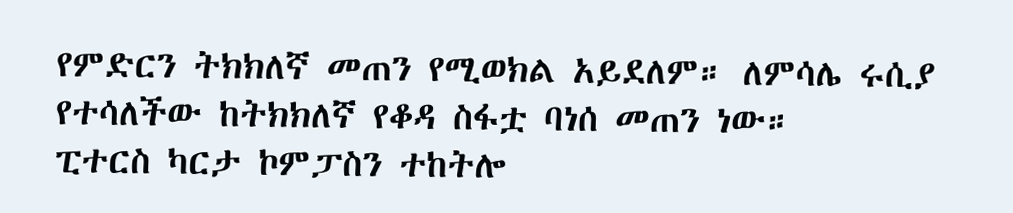የምድርን ትክክለኛ መጠን የሚወክል አይደለም። ለምሳሌ ሩሲያ የተሳለችው ከትክክለኛ የቆዳ ስፋቷ ባነሰ መጠን ነው።
ፒተርስ ካርታ ኮምፓስን ተከትሎ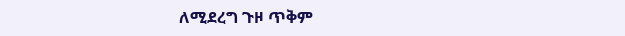ለሚደረግ ጉዞ ጥቅም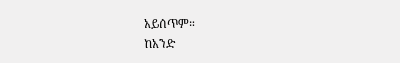አይሰጥም።
ከአንድ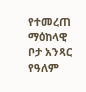የተመረጠ ማዕከላዊ ቦታ አንጻር የዓለም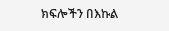ክፍሎችን በእኩል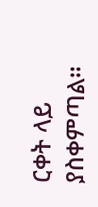ርቀት ላይ ያስቀምጣል።